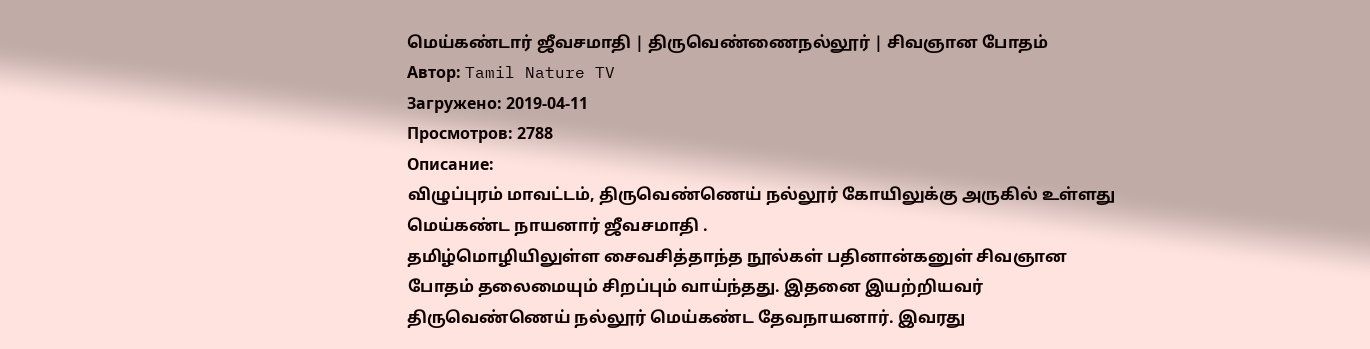மெய்கண்டார் ஜீவசமாதி | திருவெண்ணைநல்லூர் | சிவஞான போதம்
Автор: Tamil Nature TV
Загружено: 2019-04-11
Просмотров: 2788
Описание:
விழுப்புரம் மாவட்டம், திருவெண்ணெய் நல்லூர் கோயிலுக்கு அருகில் உள்ளது
மெய்கண்ட நாயனார் ஜீவசமாதி .
தமிழ்மொழியிலுள்ள சைவசித்தாந்த நூல்கள் பதினான்கனுள் சிவஞான
போதம் தலைமையும் சிறப்பும் வாய்ந்தது. இதனை இயற்றியவர்
திருவெண்ணெய் நல்லூர் மெய்கண்ட தேவநாயனார். இவரது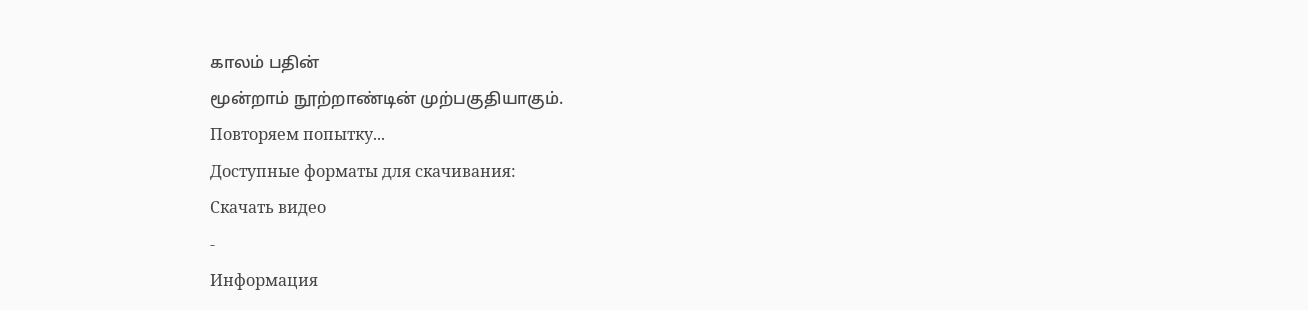காலம் பதின்
மூன்றாம் நூற்றாண்டின் முற்பகுதியாகும்.
Повторяем попытку...
Доступные форматы для скачивания:
Скачать видео
-
Информация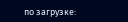по загрузке: